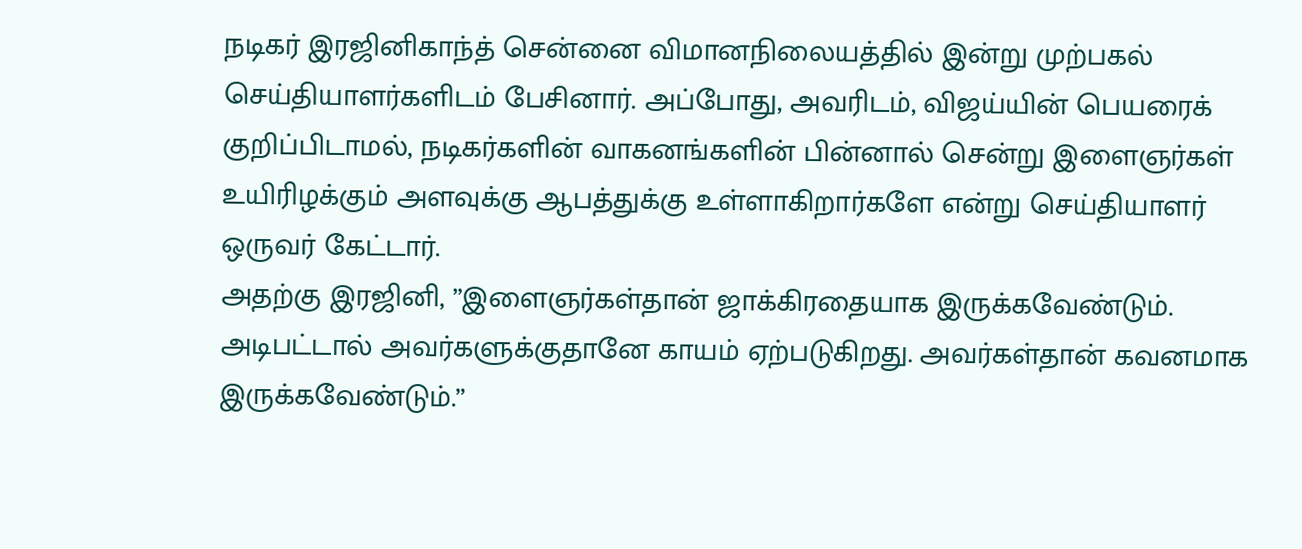நடிகர் இரஜினிகாந்த் சென்னை விமானநிலையத்தில் இன்று முற்பகல் செய்தியாளர்களிடம் பேசினார். அப்போது, அவரிடம், விஜய்யின் பெயரைக் குறிப்பிடாமல், நடிகர்களின் வாகனங்களின் பின்னால் சென்று இளைஞர்கள் உயிரிழக்கும் அளவுக்கு ஆபத்துக்கு உள்ளாகிறார்களே என்று செய்தியாளர் ஒருவர் கேட்டார்.
அதற்கு இரஜினி, ”இளைஞர்கள்தான் ஜாக்கிரதையாக இருக்கவேண்டும். அடிபட்டால் அவர்களுக்குதானே காயம் ஏற்படுகிறது. அவர்கள்தான் கவனமாக இருக்கவேண்டும்.”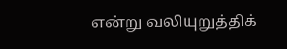என்று வலியுறுத்திக்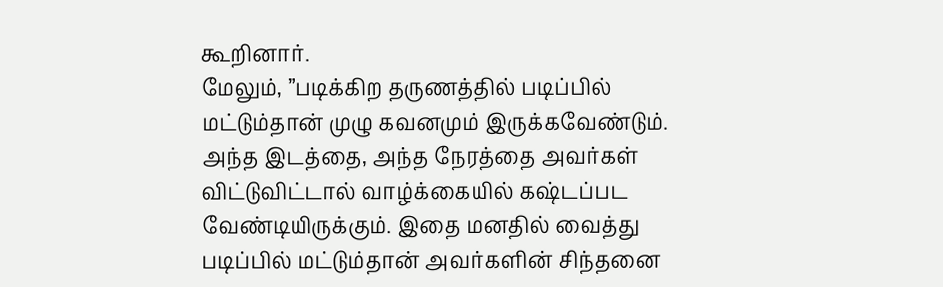கூறினார்.
மேலும், ”படிக்கிற தருணத்தில் படிப்பில் மட்டும்தான் முழு கவனமும் இருக்கவேண்டும். அந்த இடத்தை, அந்த நேரத்தை அவர்கள் விட்டுவிட்டால் வாழ்க்கையில் கஷ்டப்பட வேண்டியிருக்கும். இதை மனதில் வைத்து படிப்பில் மட்டும்தான் அவர்களின் சிந்தனை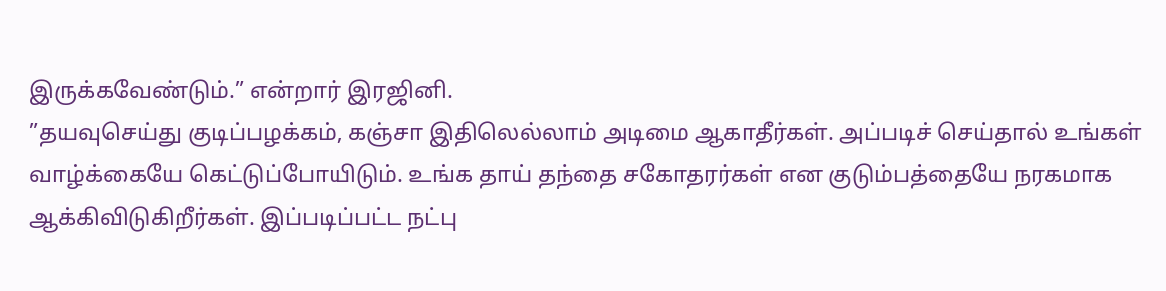இருக்கவேண்டும்.” என்றார் இரஜினி.
”தயவுசெய்து குடிப்பழக்கம், கஞ்சா இதிலெல்லாம் அடிமை ஆகாதீர்கள். அப்படிச் செய்தால் உங்கள் வாழ்க்கையே கெட்டுப்போயிடும். உங்க தாய் தந்தை சகோதரர்கள் என குடும்பத்தையே நரகமாக ஆக்கிவிடுகிறீர்கள். இப்படிப்பட்ட நட்பு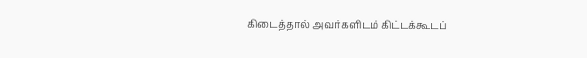கிடைத்தால் அவர்களிடம் கிட்டக்கூடப்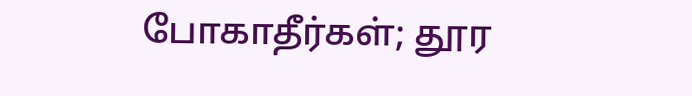போகாதீர்கள்; தூர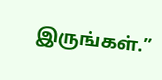இருங்கள்.”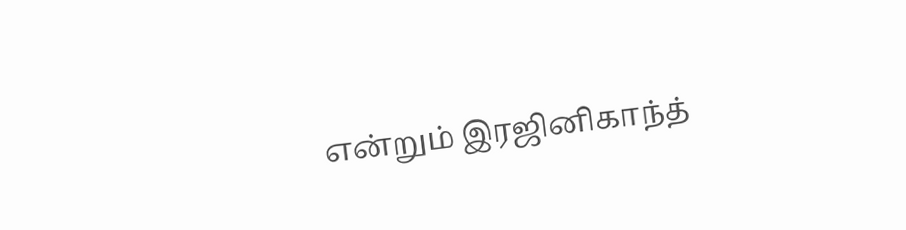என்றும் இரஜினிகாந்த்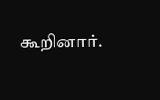கூறினார்.